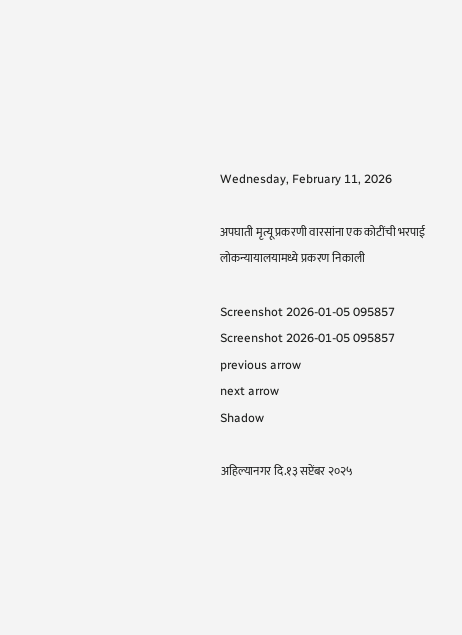Wednesday, February 11, 2026

अपघाती मृत्यू प्रकरणी वारसांना एक कोटींची भरपाई लोकन्यायालयामध्ये प्रकरण निकाली

Screenshot 2026-01-05 095857
Screenshot 2026-01-05 095857
previous arrow
next arrow
Shadow

अहिल्यानगर दि.१३ सप्टेंबर २०२५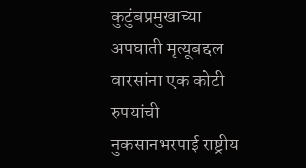कुटुंबप्रमुखाच्या अपघाती मृत्यूबद्दल वारसांना एक कोटी रुपयांची नुकसानभरपाई राष्ट्रीय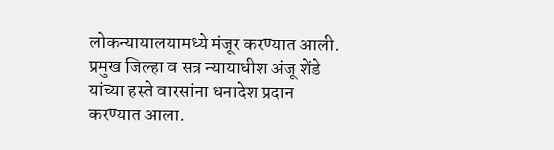लोकन्यायालयामध्ये मंजूर करण्यात आली. प्रमुख जिल्हा व सत्र न्यायाधीश अंजू शेंडे यांच्या हस्ते वारसांना धनादेश प्रदान करण्यात आला.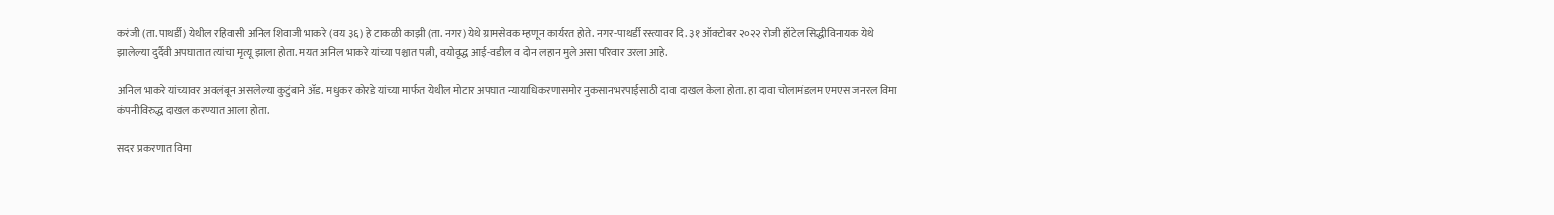करंजी (ता. पाथर्डी) येथील रहिवासी अनिल शिवाजी भाकरे (वय ३६) हे टाकळी काझी (ता. नगर) येथे ग्रामसेवक म्हणून कार्यरत होते. नगर-पाथर्डी रस्त्यावर दि. ३१ ऑक्टोबर २०२२ रोजी हॉटेल सिद्धीविनायक येथे झालेल्या दुर्दैवी अपघातात त्यांचा मृत्यू झाला होता. मयत अनिल भाकरे यांच्या पश्चात पत्नी, वयोवृद्ध आई-वडील व दोन लहान मुले असा परिवार उरला आहे.

अनिल भाकरे यांच्यावर अवलंबून असलेल्या कुटुंबाने ॲड. मधुकर कोरडे यांच्या मार्फत येथील मोटार अपघात न्यायाधिकरणासमोर नुकसानभरपाईसाठी दावा दाखल केला होता. हा दावा चोलामंडलम एमएस जनरल विमा कंपनीविरुद्ध दाखल करण्यात आला होता.

सदर प्रकरणात विमा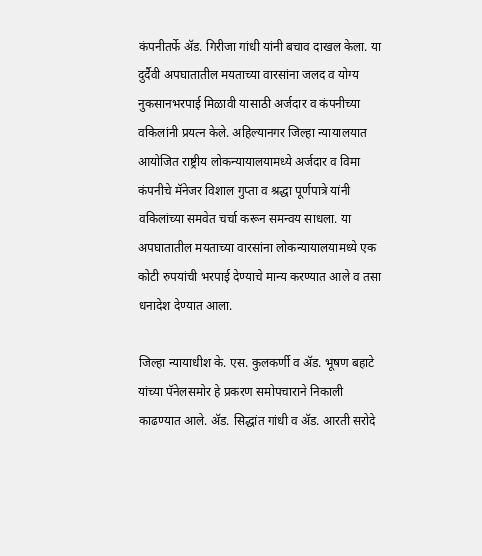कंपनीतर्फे ॲड. गिरीजा गांधी यांनी बचाव दाखल केला. या दुर्दैवी अपघातातील मयताच्या वारसांना जलद व योग्य नुकसानभरपाई मिळावी यासाठी अर्जदार व कंपनीच्या वकिलांनी प्रयत्न केले. अहिल्यानगर जिल्हा न्यायालयात आयोजित राष्ट्रीय लोकन्यायालयामध्ये अर्जदार व विमा कंपनीचे मॅनेजर विशाल गुप्ता व श्रद्धा पूर्णपात्रे यांनी वकिलांच्या समवेत चर्चा करून समन्वय साधला. या अपघातातील मयताच्या वारसांना लोकन्यायालयामध्ये एक कोटी रुपयांची भरपाई देण्याचे मान्य करण्यात आले व तसा धनादेश देण्यात आला.

जिल्हा न्यायाधीश के. एस. कुलकर्णी व ॲड. भूषण बहाटे यांच्या पॅनेलसमोर हे प्रकरण समोपचाराने निकाली काढण्यात आले. ॲड. सिद्धांत गांधी व ॲड. आरती सरोदे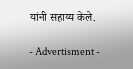यांनी सहाय्य केले.

- Advertisment -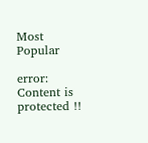Most Popular

error: Content is protected !!